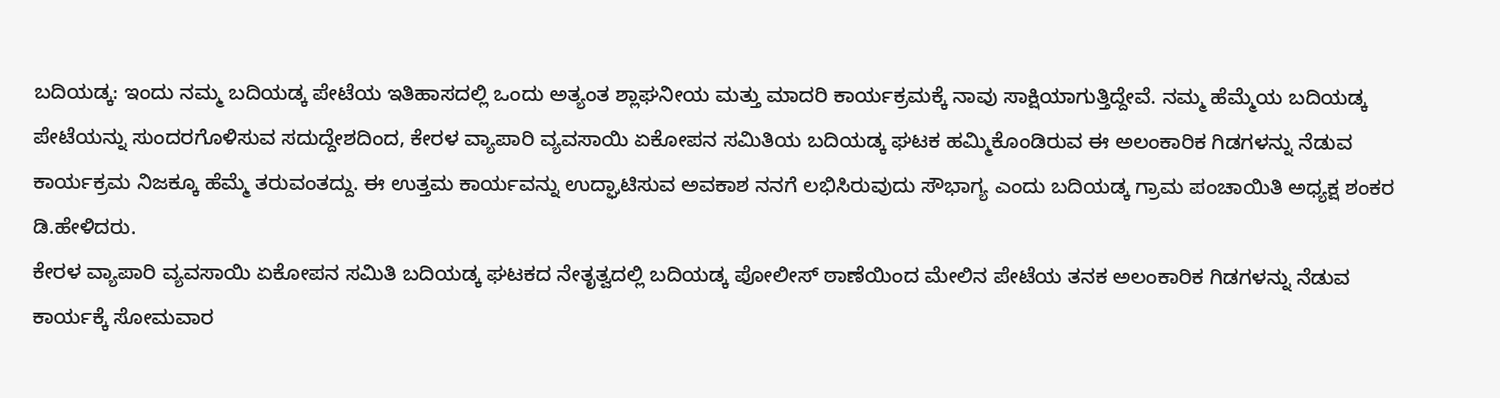ಬದಿಯಡ್ಕ: ಇಂದು ನಮ್ಮ ಬದಿಯಡ್ಕ ಪೇಟೆಯ ಇತಿಹಾಸದಲ್ಲಿ ಒಂದು ಅತ್ಯಂತ ಶ್ಲಾಘನೀಯ ಮತ್ತು ಮಾದರಿ ಕಾರ್ಯಕ್ರಮಕ್ಕೆ ನಾವು ಸಾಕ್ಷಿಯಾಗುತ್ತಿದ್ದೇವೆ. ನಮ್ಮ ಹೆಮ್ಮೆಯ ಬದಿಯಡ್ಕ ಪೇಟೆಯನ್ನು ಸುಂದರಗೊಳಿಸುವ ಸದುದ್ದೇಶದಿಂದ, ಕೇರಳ ವ್ಯಾಪಾರಿ ವ್ಯವಸಾಯಿ ಏಕೋಪನ ಸಮಿತಿಯ ಬದಿಯಡ್ಕ ಘಟಕ ಹಮ್ಮಿಕೊಂಡಿರುವ ಈ ಅಲಂಕಾರಿಕ ಗಿಡಗಳನ್ನು ನೆಡುವ ಕಾರ್ಯಕ್ರಮ ನಿಜಕ್ಕೂ ಹೆಮ್ಮೆ ತರುವಂತದ್ದು. ಈ ಉತ್ತಮ ಕಾರ್ಯವನ್ನು ಉದ್ಘಾಟಿಸುವ ಅವಕಾಶ ನನಗೆ ಲಭಿಸಿರುವುದು ಸೌಭಾಗ್ಯ ಎಂದು ಬದಿಯಡ್ಕ ಗ್ರಾಮ ಪಂಚಾಯಿತಿ ಅಧ್ಯಕ್ಷ ಶಂಕರ ಡಿ.ಹೇಳಿದರು.
ಕೇರಳ ವ್ಯಾಪಾರಿ ವ್ಯವಸಾಯಿ ಏಕೋಪನ ಸಮಿತಿ ಬದಿಯಡ್ಕ ಘಟಕದ ನೇತೃತ್ವದಲ್ಲಿ ಬದಿಯಡ್ಕ ಪೋಲೀಸ್ ಠಾಣೆಯಿಂದ ಮೇಲಿನ ಪೇಟೆಯ ತನಕ ಅಲಂಕಾರಿಕ ಗಿಡಗಳನ್ನು ನೆಡುವ ಕಾರ್ಯಕ್ಕೆ ಸೋಮವಾರ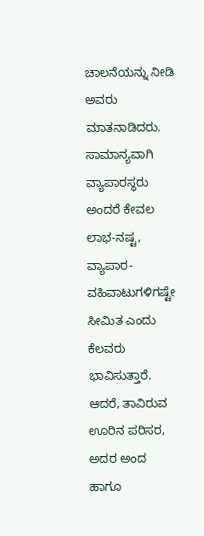ಚಾಲನೆಯನ್ನು ನೀಡಿ ಅವರು ಮಾತನಾಡಿದರು.
ಸಾಮಾನ್ಯವಾಗಿ ವ್ಯಾಪಾರಸ್ಥರು ಅಂದರೆ ಕೇವಲ ಲಾಭ-ನಷ್ಟ, ವ್ಯಾಪಾರ-ವಹಿವಾಟುಗಳಿಗಷ್ಟೇ ಸೀಮಿತ ಎಂದು ಕೆಲವರು ಭಾವಿಸುತ್ತಾರೆ. ಆದರೆ, ತಾವಿರುವ ಊರಿನ ಪರಿಸರ, ಅದರ ಅಂದ ಹಾಗೂ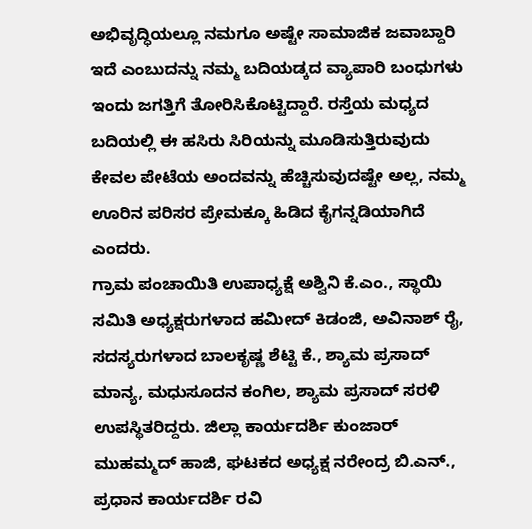ಅಭಿವೃದ್ಧಿಯಲ್ಲೂ ನಮಗೂ ಅಷ್ಟೇ ಸಾಮಾಜಿಕ ಜವಾಬ್ದಾರಿ ಇದೆ ಎಂಬುದನ್ನು ನಮ್ಮ ಬದಿಯಡ್ಕದ ವ್ಯಾಪಾರಿ ಬಂಧುಗಳು ಇಂದು ಜಗತ್ತಿಗೆ ತೋರಿಸಿಕೊಟ್ಟಿದ್ದಾರೆ. ರಸ್ತೆಯ ಮಧ್ಯದ ಬದಿಯಲ್ಲಿ ಈ ಹಸಿರು ಸಿರಿಯನ್ನು ಮೂಡಿಸುತ್ತಿರುವುದು ಕೇವಲ ಪೇಟೆಯ ಅಂದವನ್ನು ಹೆಚ್ಚಿಸುವುದಷ್ಟೇ ಅಲ್ಲ, ನಮ್ಮ ಊರಿನ ಪರಿಸರ ಪ್ರೇಮಕ್ಕೂ ಹಿಡಿದ ಕೈಗನ್ನಡಿಯಾಗಿದೆ ಎಂದರು.
ಗ್ರಾಮ ಪಂಚಾಯಿತಿ ಉಪಾಧ್ಯಕ್ಷೆ ಅಶ್ವಿನಿ ಕೆ.ಎಂ., ಸ್ಥಾಯಿ ಸಮಿತಿ ಅಧ್ಯಕ್ಷರುಗಳಾದ ಹಮೀದ್ ಕಿಡಂಜಿ, ಅವಿನಾಶ್ ರೈ, ಸದಸ್ಯರುಗಳಾದ ಬಾಲಕೃಷ್ಣ ಶೆಟ್ಟಿ ಕೆ., ಶ್ಯಾಮ ಪ್ರಸಾದ್ ಮಾನ್ಯ, ಮಧುಸೂದನ ಕಂಗಿಲ, ಶ್ಯಾಮ ಪ್ರಸಾದ್ ಸರಳಿ ಉಪಸ್ಥಿತರಿದ್ದರು. ಜಿಲ್ಲಾ ಕಾರ್ಯದರ್ಶಿ ಕುಂಜಾರ್ ಮುಹಮ್ಮದ್ ಹಾಜಿ, ಘಟಕದ ಅಧ್ಯಕ್ಷ ನರೇಂದ್ರ ಬಿ.ಎನ್., ಪ್ರಧಾನ ಕಾರ್ಯದರ್ಶಿ ರವಿ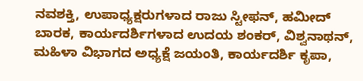ನವಶಕ್ತಿ, ಉಪಾಧ್ಯಕ್ಷರುಗಳಾದ ರಾಜು ಸ್ಟೀಫನ್, ಹಮೀದ್ ಬಾರಕ, ಕಾರ್ಯದರ್ಶಿಗಳಾದ ಉದಯ ಶಂಕರ್, ವಿಶ್ವನಾಥನ್, ಮಹಿಳಾ ವಿಭಾಗದ ಅಧ್ಯಕ್ಷೆ ಜಯಂತಿ, ಕಾರ್ಯದರ್ಶಿ ಕೃಪಾ,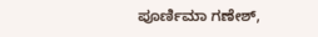ಪೂರ್ಣಿಮಾ ಗಣೇಶ್,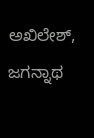ಅಖಿಲೇಶ್, ಜಗನ್ನಾಥ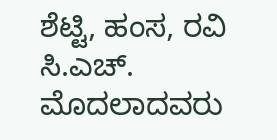ಶೆಟ್ಟಿ, ಹಂಸ, ರವಿ ಸಿ.ಎಚ್. ಮೊದಲಾದವರು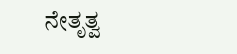ನೇತೃತ್ವ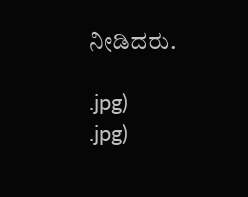ನೀಡಿದರು.

.jpg)
.jpg)